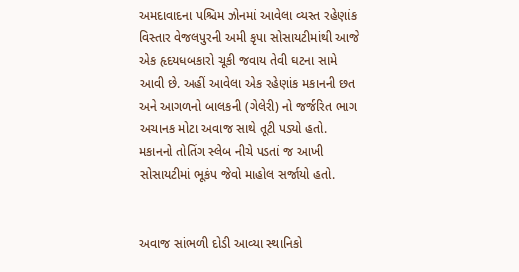અમદાવાદના પશ્ચિમ ઝોનમાં આવેલા વ્યસ્ત રહેણાંક વિસ્તાર વેજલપુરની અમી કૃપા સોસાયટીમાંથી આજે એક હૃદયધબકારો ચૂકી જવાય તેવી ઘટના સામે આવી છે. અહીં આવેલા એક રહેણાંક મકાનની છત અને આગળનો બાલકની (ગેલેરી) નો જર્જરિત ભાગ અચાનક મોટા અવાજ સાથે તૂટી પડ્યો હતો. મકાનનો તોતિંગ સ્લેબ નીચે પડતાં જ આખી સોસાયટીમાં ભૂકંપ જેવો માહોલ સર્જાયો હતો.


અવાજ સાંભળી દોડી આવ્યા સ્થાનિકો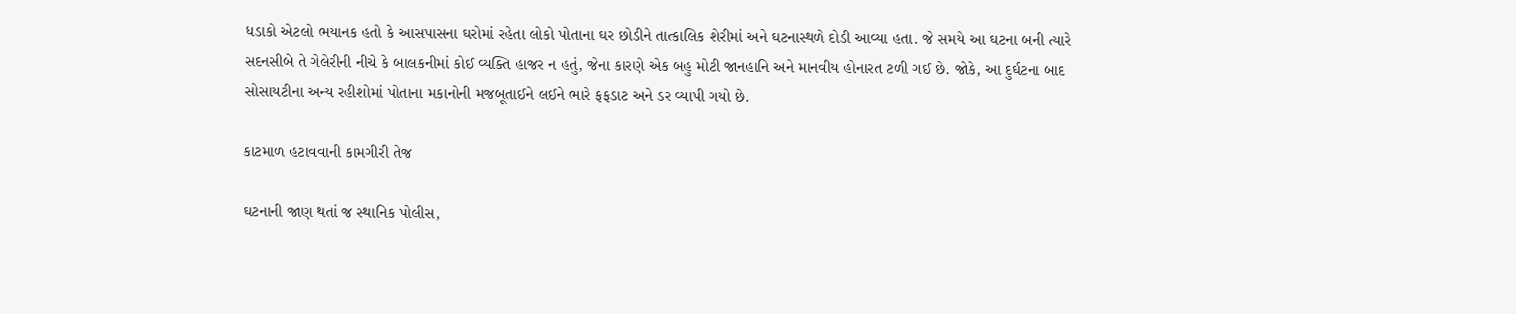ધડાકો એટલો ભયાનક હતો કે આસપાસના ઘરોમાં રહેતા લોકો પોતાના ઘર છોડીને તાત્કાલિક શેરીમાં અને ઘટનાસ્થળે દોડી આવ્યા હતા. જે સમયે આ ઘટના બની ત્યારે સદનસીબે તે ગેલેરીની નીચે કે બાલકનીમાં કોઈ વ્યક્તિ હાજર ન હતું, જેના કારણે એક બહુ મોટી જાનહાનિ અને માનવીય હોનારત ટળી ગઈ છે. જોકે, આ દુર્ઘટના બાદ સોસાયટીના અન્ય રહીશોમાં પોતાના મકાનોની મજબૂતાઈને લઈને ભારે ફફડાટ અને ડર વ્યાપી ગયો છે.

કાટમાળ હટાવવાની કામગીરી તેજ

ઘટનાની જાણ થતાં જ સ્થાનિક પોલીસ,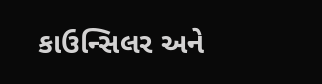કાઉન્સિલર અને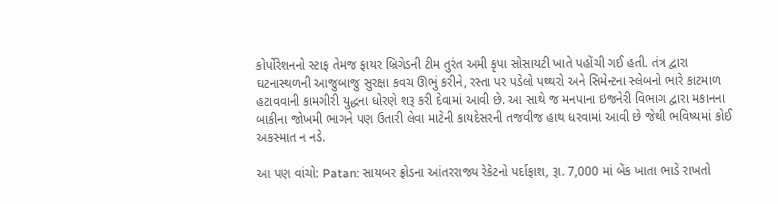કોર્પોરેશનનો સ્ટાફ તેમજ ફાયર બ્રિગેડની ટીમ તુરંત અમી કૃપા સોસાયટી ખાતે પહોંચી ગઈ હતી. તંત્ર દ્વારા ઘટનાસ્થળની આજુબાજુ સુરક્ષા કવચ ઊભું કરીને, રસ્તા પર પડેલો પથ્થરો અને સિમેન્ટના સ્લેબનો ભારે કાટમાળ હટાવવાની કામગીરી યુદ્ધના ધોરણે શરૂ કરી દેવામાં આવી છે. આ સાથે જ મનપાના ઇજનેરી વિભાગ દ્વારા મકાનના બાકીના જોખમી ભાગને પણ ઉતારી લેવા માટેની કાયદેસરની તજવીજ હાથ ધરવામાં આવી છે જેથી ભવિષ્યમાં કોઈ અકસ્માત ન નડે.

આ પણ વાંચો: Patan: સાયબર ફ્રોડના આંતરરાજ્ય રેકેટનો પર્દાફાશ, રૂા. 7,000 માં બેંક ખાતા ભાડે રાખતો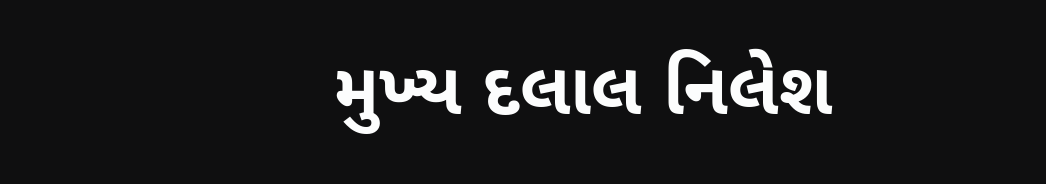મુખ્ય દલાલ નિલેશ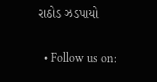રાઠોડ ઝડપાયો

  • Follow us on: